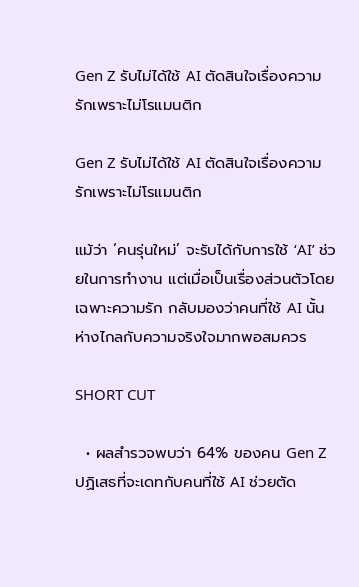Gen Z รับไม่ได้ใช้ AI ตัดสินใจเรื่องความรักเพราะไม่โรแมนติก

Gen Z รับไม่ได้ใช้ AI ตัดสินใจเรื่องความรักเพราะไม่โรแมนติก

แม้ว่า ‘คนรุ่นใหม่’ จะรับได้กับการใช้ ‘AI’ ช่วยในการทำงาน แต่เมื่อเป็นเรื่องส่วนตัวโดยเฉพาะความรัก กลับมองว่าคนที่ใช้ AI นั้น ห่างไกลกับความจริงใจมากพอสมควร

SHORT CUT

  • ผลสำรวจพบว่า 64% ของคน Gen Z ปฏิเสธที่จะเดทกับคนที่ใช้ AI ช่วยตัด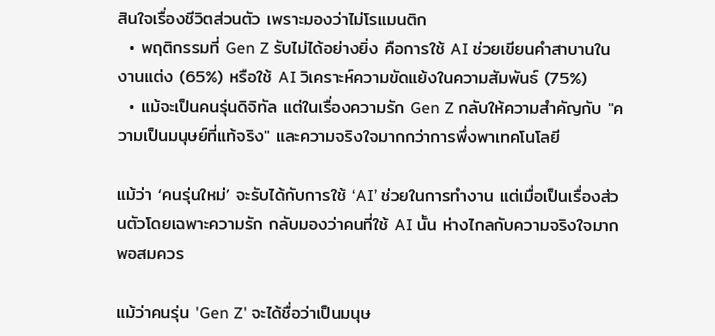สินใจเรื่องชีวิตส่วนตัว เพราะมองว่าไม่โรแมนติก
  • พฤติกรรมที่ Gen Z รับไม่ได้อย่างยิ่ง คือการใช้ AI ช่วยเขียนคำสาบานในงานแต่ง (65%) หรือใช้ AI วิเคราะห์ความขัดแย้งในความสัมพันธ์ (75%)
  • แม้จะเป็นคนรุ่นดิจิทัล แต่ในเรื่องความรัก Gen Z กลับให้ความสำคัญกับ "ความเป็นมนุษย์ที่แท้จริง" และความจริงใจมากกว่าการพึ่งพาเทคโนโลยี

แม้ว่า ‘คนรุ่นใหม่’ จะรับได้กับการใช้ ‘AI’ ช่วยในการทำงาน แต่เมื่อเป็นเรื่องส่วนตัวโดยเฉพาะความรัก กลับมองว่าคนที่ใช้ AI นั้น ห่างไกลกับความจริงใจมากพอสมควร

แม้ว่าคนรุ่น 'Gen Z' จะได้ชื่อว่าเป็นมนุษ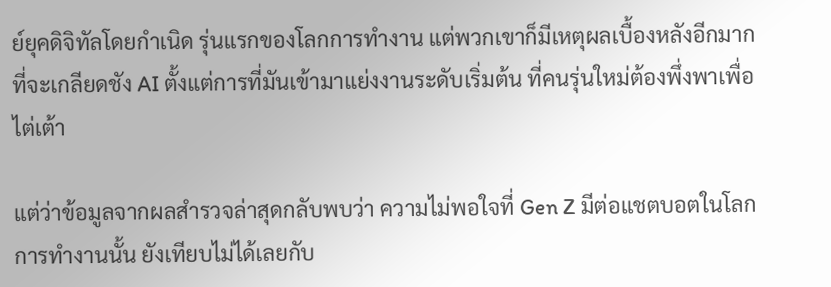ย์ยุคดิจิทัลโดยกำเนิด รุ่นแรกของโลกการทำงาน แต่พวกเขาก็มีเหตุผลเบื้องหลังอีกมากที่จะเกลียดชัง AI ตั้งแต่การที่มันเข้ามาแย่งงานระดับเริ่มต้น ที่คนรุ่นใหม่ต้องพึ่งพาเพื่อไต่เต้า

แต่ว่าข้อมูลจากผลสำรวจล่าสุดกลับพบว่า ความไม่พอใจที่ Gen Z มีต่อแชตบอตในโลกการทำงานนั้น ยังเทียบไม่ได้เลยกับ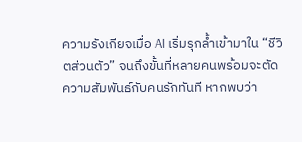ความรังเกียจเมื่อ AI เริ่มรุกล้ำเข้ามาใน “ชีวิตส่วนตัว” จนถึงขั้นที่หลายคนพร้อมจะตัดความสัมพันธ์กับคนรักทันที หากพบว่า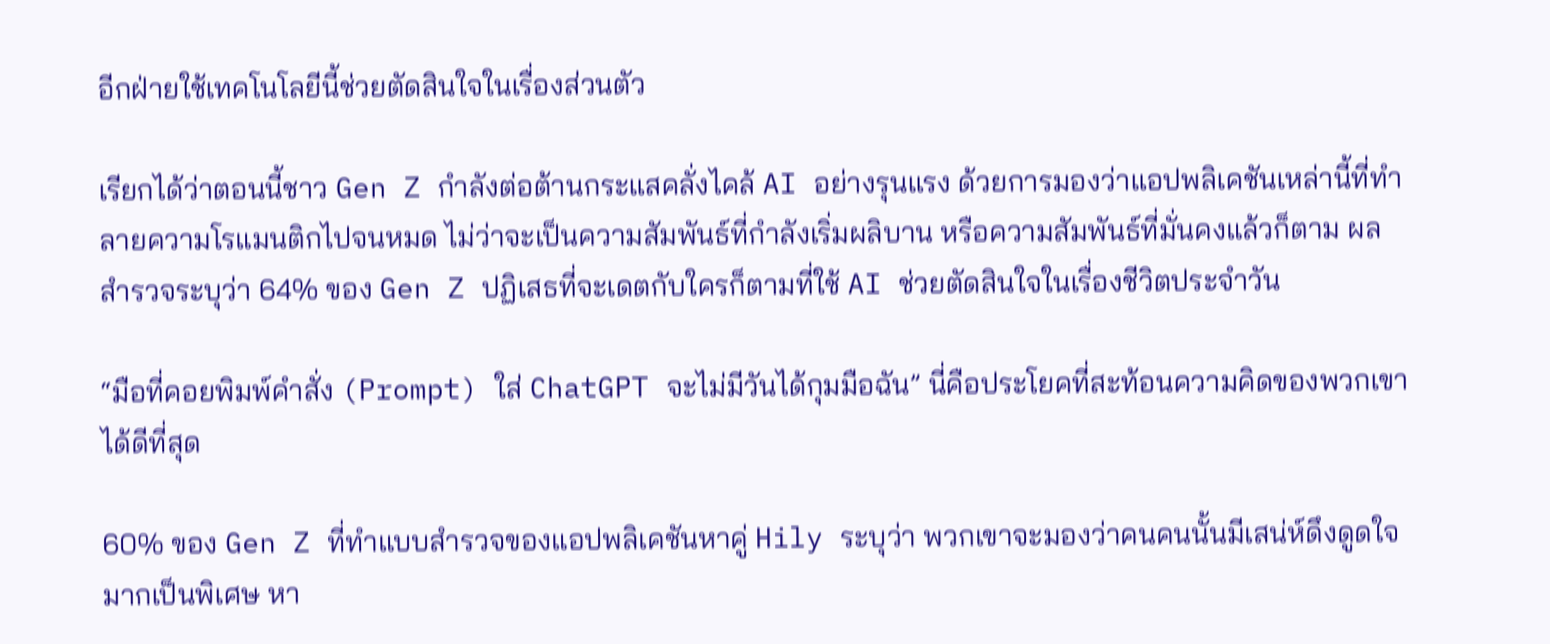อีกฝ่ายใช้เทคโนโลยีนี้ช่วยตัดสินใจในเรื่องส่วนตัว

เรียกได้ว่าตอนนี้ชาว Gen Z กำลังต่อต้านกระแสคลั่งไคล้ AI อย่างรุนแรง ด้วยการมองว่าแอปพลิเคชันเหล่านี้ที่ทำลายความโรแมนติกไปจนหมด ไม่ว่าจะเป็นความสัมพันธ์ที่กำลังเริ่มผลิบาน หรือความสัมพันธ์ที่มั่นคงแล้วก็ตาม ผลสำรวจระบุว่า 64% ของ Gen Z ปฏิเสธที่จะเดตกับใครก็ตามที่ใช้ AI ช่วยตัดสินใจในเรื่องชีวิตประจำวัน

“มือที่คอยพิมพ์คำสั่ง (Prompt) ใส่ ChatGPT จะไม่มีวันได้กุมมือฉัน” นี่คือประโยคที่สะท้อนความคิดของพวกเขาได้ดีที่สุด

60% ของ Gen Z ที่ทำแบบสำรวจของแอปพลิเคชันหาคู่ Hily ระบุว่า พวกเขาจะมองว่าคนคนนั้นมีเสน่ห์ดึงดูดใจมากเป็นพิเศษ หา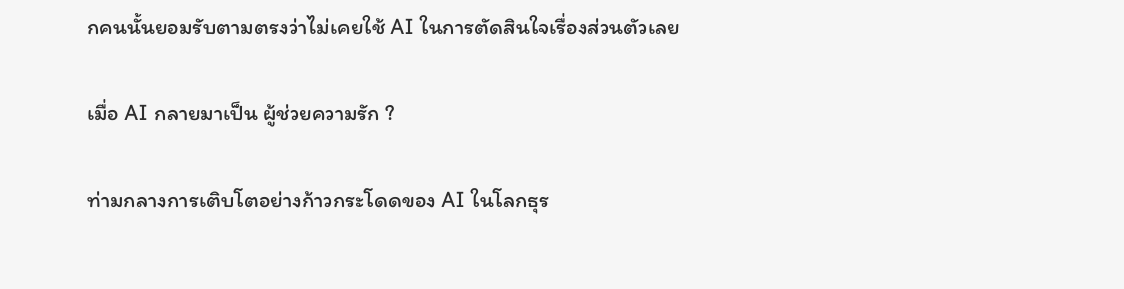กคนนั้นยอมรับตามตรงว่าไม่เคยใช้ AI ในการตัดสินใจเรื่องส่วนตัวเลย

เมื่อ AI กลายมาเป็น ผู้ช่วยความรัก ?

ท่ามกลางการเติบโตอย่างก้าวกระโดดของ AI ในโลกธุร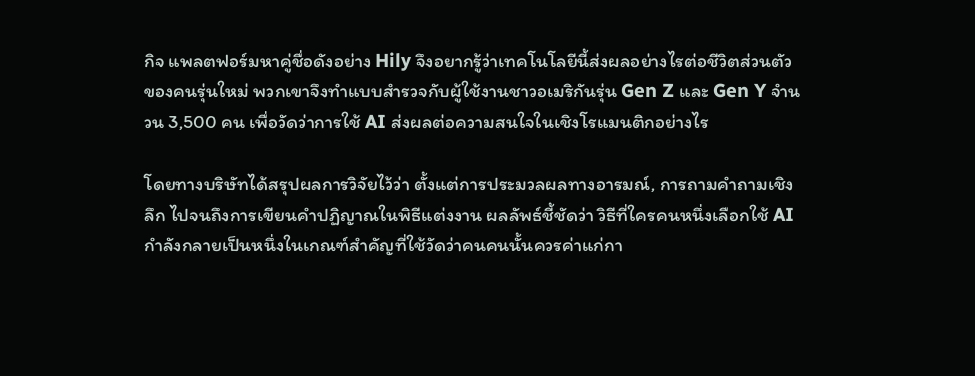กิจ แพลตฟอร์มหาคู่ชื่อดังอย่าง Hily จึงอยากรู้ว่าเทคโนโลยีนี้ส่งผลอย่างไรต่อชีวิตส่วนตัวของคนรุ่นใหม่ พวกเขาจึงทำแบบสำรวจกับผู้ใช้งานชาวอเมริกันรุ่น Gen Z และ Gen Y จำนวน 3,500 คน เพื่อวัดว่าการใช้ AI ส่งผลต่อความสนใจในเชิงโรแมนติกอย่างไร

โดยทางบริษัทได้สรุปผลการวิจัยไว้ว่า ตั้งแต่การประมวลผลทางอารมณ์, การถามคำถามเชิงลึก ไปจนถึงการเขียนคำปฏิญาณในพิธีแต่งงาน ผลลัพธ์ชี้ชัดว่า วิธีที่ใครคนหนึ่งเลือกใช้ AI กำลังกลายเป็นหนึ่งในเกณฑ์สำคัญที่ใช้วัดว่าคนคนนั้นควรค่าแก่กา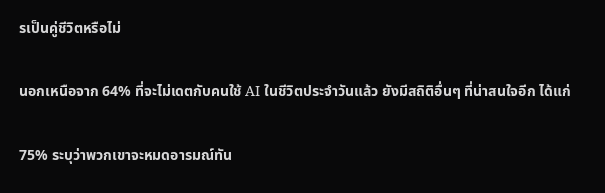รเป็นคู่ชีวิตหรือไม่

นอกเหนือจาก 64% ที่จะไม่เดตกับคนใช้ AI ในชีวิตประจำวันแล้ว ยังมีสถิติอื่นๆ ที่น่าสนใจอีก ได้แก่

75% ระบุว่าพวกเขาจะหมดอารมณ์ทัน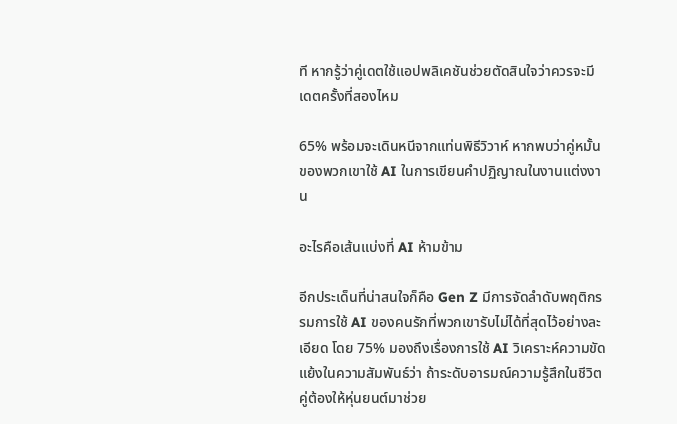ที หากรู้ว่าคู่เดตใช้แอปพลิเคชันช่วยตัดสินใจว่าควรจะมีเดตครั้งที่สองไหม

65% พร้อมจะเดินหนีจากแท่นพิธีวิวาห์ หากพบว่าคู่หมั้นของพวกเขาใช้ AI ในการเขียนคำปฏิญาณในงานแต่งงาน

อะไรคือเส้นแบ่งที่ AI ห้ามข้าม

อีกประเด็นที่น่าสนใจก็คือ Gen Z มีการจัดลำดับพฤติกรรมการใช้ AI ของคนรักที่พวกเขารับไม่ได้ที่สุดไว้อย่างละเอียด โดย 75% มองถึงเรื่องการใช้ AI วิเคราะห์ความขัดแย้งในความสัมพันธ์ว่า ถ้าระดับอารมณ์ความรู้สึกในชีวิตคู่ต้องให้หุ่นยนต์มาช่วย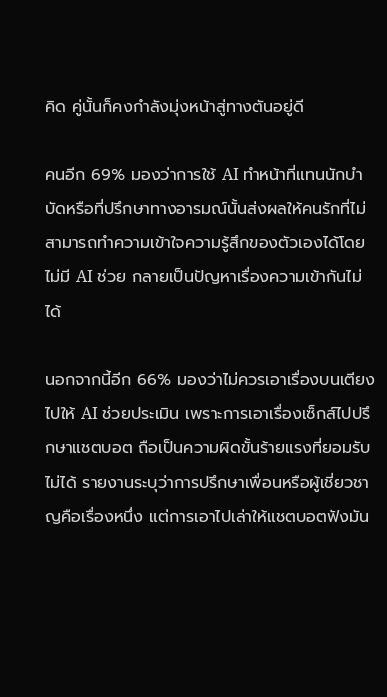คิด คู่นั้นก็คงกำลังมุ่งหน้าสู่ทางตันอยู่ดี

คนอีก 69% มองว่าการใช้ AI ทำหน้าที่แทนนักบำบัดหรือที่ปรึกษาทางอารมณ์นั้นส่งผลให้คนรักที่ไม่สามารถทำความเข้าใจความรู้สึกของตัวเองได้โดยไม่มี AI ช่วย กลายเป็นปัญหาเรื่องความเข้ากันไม่ได้

นอกจากนี้อีก 66% มองว่าไม่ควรเอาเรื่องบนเตียงไปให้ AI ช่วยประเมิน เพราะการเอาเรื่องเซ็กส์ไปปรึกษาแชตบอต ถือเป็นความผิดขั้นร้ายแรงที่ยอมรับไม่ได้ รายงานระบุว่าการปรึกษาเพื่อนหรือผู้เชี่ยวชาญคือเรื่องหนึ่ง แต่การเอาไปเล่าให้แชตบอตฟังมัน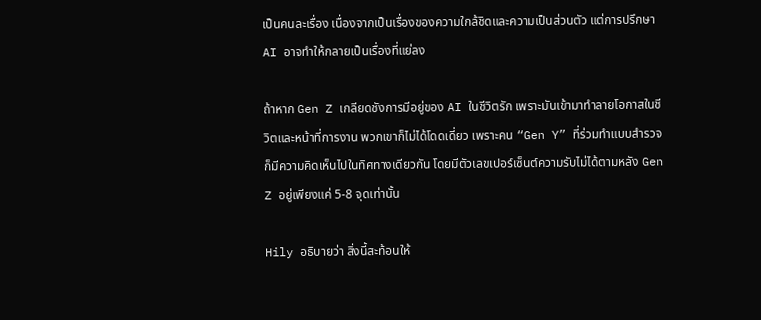เป็นคนละเรื่อง เนื่องจากเป็นเรื่องของความใกล้ชิดและความเป็นส่วนตัว แต่การปรึกษา AI อาจทำให้กลายเป็นเรื่องที่แย่ลง

ถ้าหาก Gen Z เกลียดชังการมีอยู่ของ AI ในชีวิตรัก เพราะมันเข้ามาทำลายโอกาสในชีวิตและหน้าที่การงาน พวกเขาก็ไม่ได้โดดเดี่ยว เพราะคน “Gen Y” ที่ร่วมทำแบบสำรวจ ก็มีความคิดเห็นไปในทิศทางเดียวกัน โดยมีตัวเลขเปอร์เซ็นต์ความรับไม่ได้ตามหลัง Gen Z อยู่เพียงแค่ 5-8 จุดเท่านั้น

Hily อธิบายว่า สิ่งนี้สะท้อนให้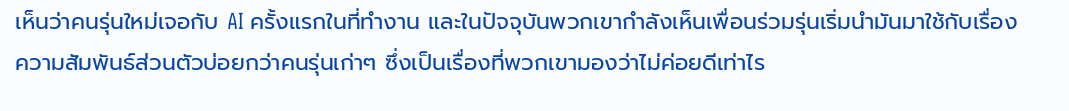เห็นว่าคนรุ่นใหม่เจอกับ AI ครั้งแรกในที่ทำงาน และในปัจจุบันพวกเขากำลังเห็นเพื่อนร่วมรุ่นเริ่มนำมันมาใช้กับเรื่องความสัมพันธ์ส่วนตัวบ่อยกว่าคนรุ่นเก่าๆ ซึ่งเป็นเรื่องที่พวกเขามองว่าไม่ค่อยดีเท่าไร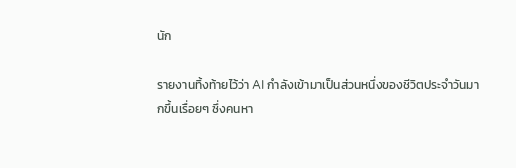นัก

รายงานทิ้งท้ายไว้ว่า AI กำลังเข้ามาเป็นส่วนหนึ่งของชีวิตประจำวันมากขึ้นเรื่อยๆ ซึ่งคนหา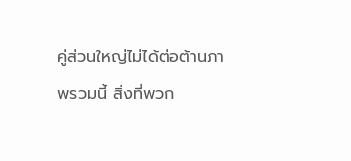คู่ส่วนใหญ่ไม่ได้ต่อต้านภาพรวมนี้ สิ่งที่พวก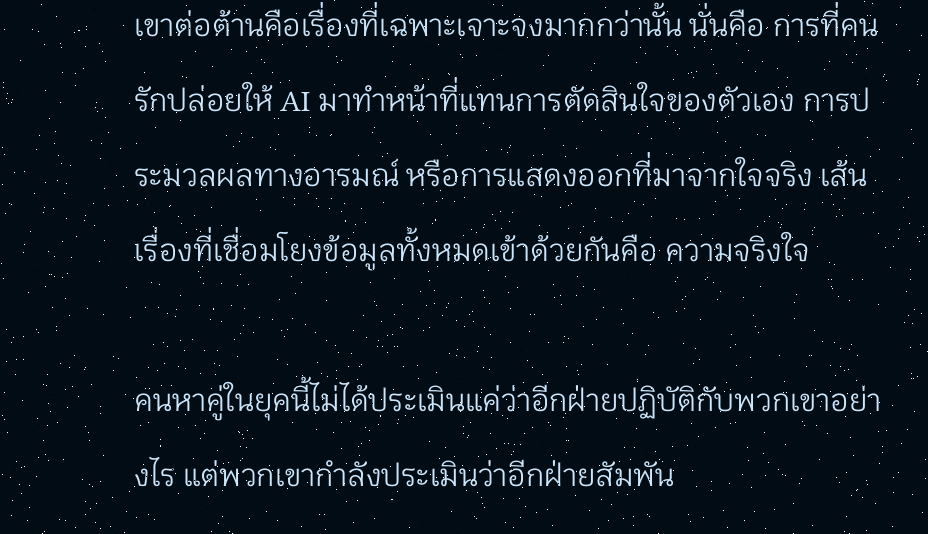เขาต่อต้านคือเรื่องที่เฉพาะเจาะจงมากกว่านั้น นั่นคือ การที่คนรักปล่อยให้ AI มาทำหน้าที่แทนการตัดสินใจของตัวเอง การประมวลผลทางอารมณ์ หรือการแสดงออกที่มาจากใจจริง เส้นเรื่องที่เชื่อมโยงข้อมูลทั้งหมดเข้าด้วยกันคือ ความจริงใจ

คนหาคู่ในยุคนี้ไม่ได้ประเมินแค่ว่าอีกฝ่ายปฏิบัติกับพวกเขาอย่างไร แต่พวกเขากำลังประเมินว่าอีกฝ่ายสัมพัน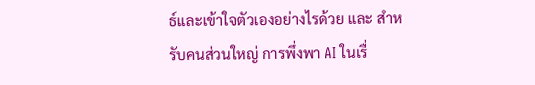ธ์และเข้าใจตัวเองอย่างไรด้วย และ สำหรับคนส่วนใหญ่ การพึ่งพา AI ในเรื่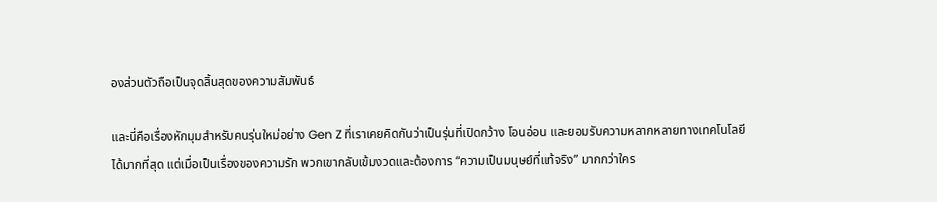องส่วนตัวถือเป็นจุดสิ้นสุดของความสัมพันธ์

และนี่คือเรื่องหักมุมสำหรับคนรุ่นใหม่อย่าง Gen Z ที่เราเคยคิดกันว่าเป็นรุ่นที่เปิดกว้าง โอนอ่อน และยอมรับความหลากหลายทางเทคโนโลยีได้มากที่สุด แต่เมื่อเป็นเรื่องของความรัก พวกเขากลับเข้มงวดและต้องการ “ความเป็นมนุษย์ที่แท้จริง” มากกว่าใคร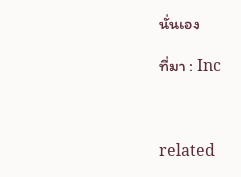นั่นเอง

ที่มา : Inc



related